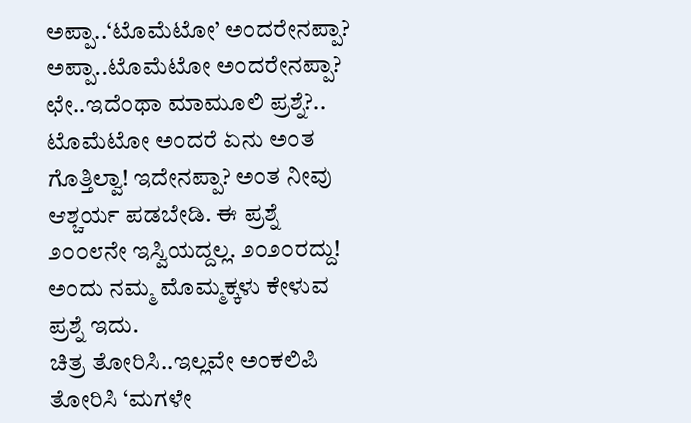ಅಪ್ಪಾ..‘ಟೊಮೆಟೋ’ ಅಂದರೇನಪ್ಪಾ?
ಅಪ್ಪಾ..ಟೊಮೆಟೋ ಅಂದರೇನಪ್ಪಾ?
ಛೇ..ಇದೆಂಥಾ ಮಾಮೂಲಿ ಪ್ರಶ್ನೆ?.. ಟೊಮೆಟೋ ಅಂದರೆ ಏನು ಅಂತ ಗೊತ್ತಿಲ್ವಾ! ಇದೇನಪ್ಪಾ? ಅಂತ ನೀವು ಆಶ್ಚರ್ಯ ಪಡಬೇಡಿ. ಈ ಪ್ರಶ್ನೆ ೨೦೦೮ನೇ ಇಸ್ವಿಯದ್ದಲ್ಲ. ೨೦೨೦ರದ್ದು! ಅಂದು ನಮ್ಮ ಮೊಮ್ಮಕ್ಕಳು ಕೇಳುವ ಪ್ರಶ್ನೆ ಇದು.
ಚಿತ್ರ ತೋರಿಸಿ..ಇಲ್ಲವೇ ಅಂಕಲಿಪಿ ತೋರಿಸಿ ‘ಮಗಳೇ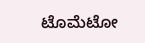ಟೊಮೆಟೋ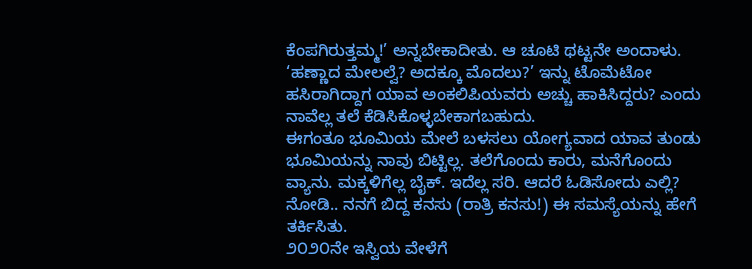ಕೆಂಪಗಿರುತ್ತಮ್ಮ!’ ಅನ್ನಬೇಕಾದೀತು. ಆ ಚೂಟಿ ಥಟ್ಟನೇ ಅಂದಾಳು. ‘ಹಣ್ಣಾದ ಮೇಲಲ್ವೆ? ಅದಕ್ಕೂ ಮೊದಲು?’ ಇನ್ನು ಟೊಮೆಟೋ ಹಸಿರಾಗಿದ್ದಾಗ ಯಾವ ಅಂಕಲಿಪಿಯವರು ಅಚ್ಚು ಹಾಕಿಸಿದ್ದರು? ಎಂದು ನಾವೆಲ್ಲ ತಲೆ ಕೆಡಿಸಿಕೊಳ್ಳಬೇಕಾಗಬಹುದು.
ಈಗಂತೂ ಭೂಮಿಯ ಮೇಲೆ ಬಳಸಲು ಯೋಗ್ಯವಾದ ಯಾವ ತುಂಡು ಭೂಮಿಯನ್ನು ನಾವು ಬಿಟ್ಟಿಲ್ಲ. ತಲೆಗೊಂದು ಕಾರು, ಮನೆಗೊಂದು ವ್ಯಾನು. ಮಕ್ಕಳಿಗೆಲ್ಲ ಬೈಕ್. ಇದೆಲ್ಲ ಸರಿ. ಆದರೆ ಓಡಿಸೋದು ಎಲ್ಲಿ? ನೋಡಿ.. ನನಗೆ ಬಿದ್ದ ಕನಸು (ರಾತ್ರಿ ಕನಸು!) ಈ ಸಮಸ್ಯೆಯನ್ನು ಹೇಗೆ ತರ್ಕಿಸಿತು.
೨೦೨೦ನೇ ಇಸ್ವಿಯ ವೇಳೆಗೆ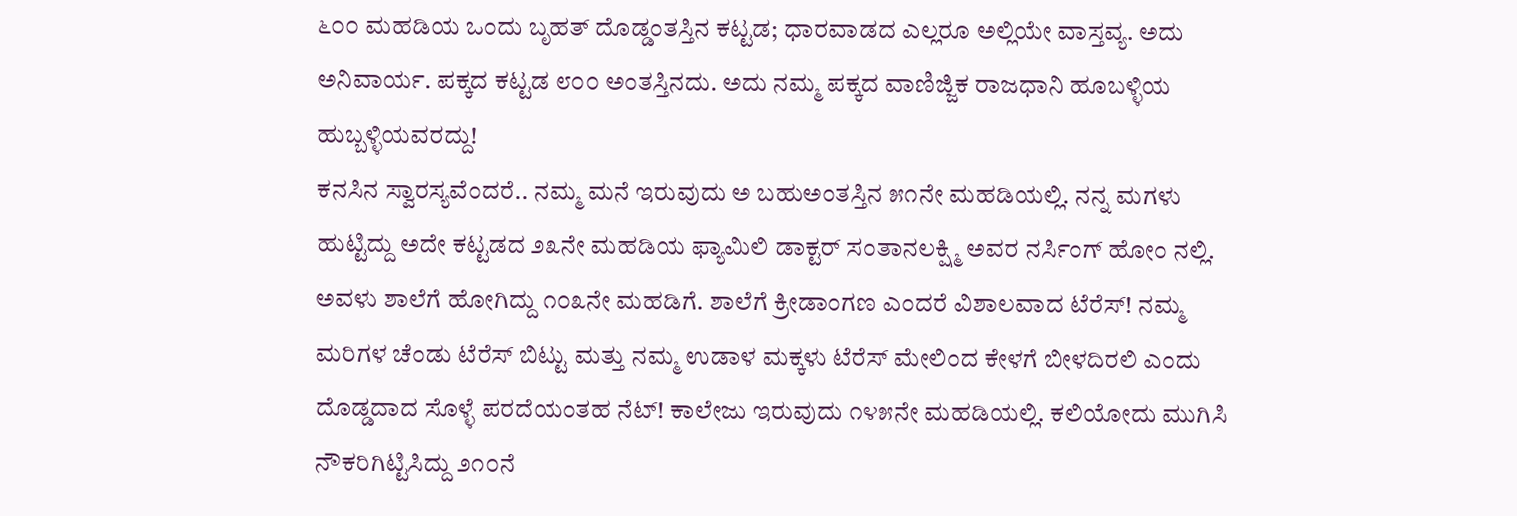೬೦೦ ಮಹಡಿಯ ಒಂದು ಬೃಹತ್ ದೊಡ್ಡಂತಸ್ತಿನ ಕಟ್ಟಡ; ಧಾರವಾಡದ ಎಲ್ಲರೂ ಅಲ್ಲಿಯೇ ವಾಸ್ತವ್ಯ. ಅದು ಅನಿವಾರ್ಯ. ಪಕ್ಕದ ಕಟ್ಟಡ ೮೦೦ ಅಂತಸ್ತಿನದು. ಅದು ನಮ್ಮ ಪಕ್ಕದ ವಾಣಿಜ್ಜಿಕ ರಾಜಧಾನಿ ಹೂಬಳ್ಳಿಯ ಹುಬ್ಬಳ್ಳಿಯವರದ್ದು!
ಕನಸಿನ ಸ್ವಾರಸ್ಯವೆಂದರೆ.. ನಮ್ಮ ಮನೆ ಇರುವುದು ಅ ಬಹುಅಂತಸ್ತಿನ ೫೧ನೇ ಮಹಡಿಯಲ್ಲಿ. ನನ್ನ ಮಗಳು ಹುಟ್ಟಿದ್ದು ಅದೇ ಕಟ್ಟಡದ ೨೩ನೇ ಮಹಡಿಯ ಫ್ಯಾಮಿಲಿ ಡಾಕ್ಟರ್ ಸಂತಾನಲಕ್ಷ್ಮಿ ಅವರ ನರ್ಸಿಂಗ್ ಹೋಂ ನಲ್ಲಿ. ಅವಳು ಶಾಲೆಗೆ ಹೋಗಿದ್ದು ೧೦೩ನೇ ಮಹಡಿಗೆ. ಶಾಲೆಗೆ ಕ್ರೀಡಾಂಗಣ ಎಂದರೆ ವಿಶಾಲವಾದ ಟೆರೆಸ್! ನಮ್ಮ ಮರಿಗಳ ಚೆಂಡು ಟೆರೆಸ್ ಬಿಟ್ಟು ಮತ್ತು ನಮ್ಮ ಉಡಾಳ ಮಕ್ಕಳು ಟೆರೆಸ್ ಮೇಲಿಂದ ಕೇಳಗೆ ಬೀಳದಿರಲಿ ಎಂದು ದೊಡ್ಡದಾದ ಸೊಳ್ಳೆ ಪರದೆಯಂತಹ ನೆಟ್! ಕಾಲೇಜು ಇರುವುದು ೧೪೫ನೇ ಮಹಡಿಯಲ್ಲಿ. ಕಲಿಯೋದು ಮುಗಿಸಿ ನೌಕರಿಗಿಟ್ಟಿಸಿದ್ದು ೨೧೦ನೆ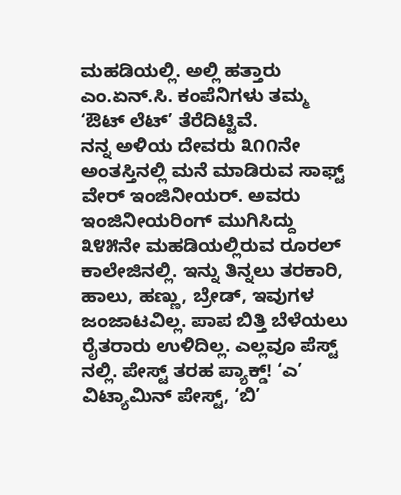ಮಹಡಿಯಲ್ಲಿ. ಅಲ್ಲಿ ಹತ್ತಾರು ಎಂ.ಏನ್.ಸಿ. ಕಂಪೆನಿಗಳು ತಮ್ಮ ‘ಔಟ್ ಲೆಟ್’ ತೆರೆದಿಟ್ಟಿವೆ.
ನನ್ನ ಅಳಿಯ ದೇವರು ೩೧೧ನೇ ಅಂತಸ್ತಿನಲ್ಲಿ ಮನೆ ಮಾಡಿರುವ ಸಾಫ್ಟ್ ವೇರ್ ಇಂಜಿನೀಯರ್. ಅವರು ಇಂಜಿನೀಯರಿಂಗ್ ಮುಗಿಸಿದ್ದು ೩೪೫ನೇ ಮಹಡಿಯಲ್ಲಿರುವ ರೂರಲ್ ಕಾಲೇಜಿನಲ್ಲಿ. ಇನ್ನು ತಿನ್ನಲು ತರಕಾರಿ, ಹಾಲು, ಹಣ್ಣು, ಬ್ರೇಡ್, ಇವುಗಳ ಜಂಜಾಟವಿಲ್ಲ. ಪಾಪ ಬಿತ್ತಿ ಬೆಳೆಯಲು ರೈತರಾರು ಉಳಿದಿಲ್ಲ. ಎಲ್ಲವೂ ಪೆಸ್ಟ್ ನಲ್ಲಿ. ಪೇಸ್ಟ್ ತರಹ ಪ್ಯಾಕ್ಡ್! ‘ಎ’ ವಿಟ್ಯಾಮಿನ್ ಪೇಸ್ಟ್, ‘ಬಿ’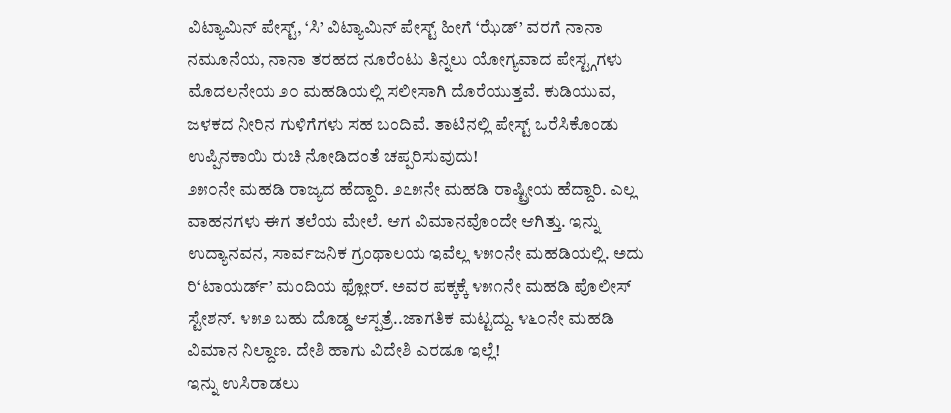ವಿಟ್ಯಾಮಿನ್ ಪೇಸ್ಟ್, ‘ಸಿ’ ವಿಟ್ಯಾಮಿನ್ ಪೇಸ್ಟ್ ಹೀಗೆ ‘ಝೆಡ್’ ವರಗೆ ನಾನಾ ನಮೂನೆಯ, ನಾನಾ ತರಹದ ನೂರೆಂಟು ತಿನ್ನಲು ಯೋಗ್ಯವಾದ ಪೇಸ್ಟ್ಗಗಳು ಮೊದಲನೇಯ ೨೦ ಮಹಡಿಯಲ್ಲಿ ಸಲೀಸಾಗಿ ದೊರೆಯುತ್ತವೆ. ಕುಡಿಯುವ, ಜಳಕದ ನೀರಿನ ಗುಳಿಗೆಗಳು ಸಹ ಬಂದಿವೆ. ತಾಟಿನಲ್ಲಿ ಪೇಸ್ಟ್ ಒರೆಸಿಕೊಂಡು ಉಪ್ಪಿನಕಾಯಿ ರುಚಿ ನೋಡಿದಂತೆ ಚಪ್ಪರಿಸುವುದು!
೨೫೦ನೇ ಮಹಡಿ ರಾಜ್ಯದ ಹೆದ್ದಾರಿ. ೨೭೫ನೇ ಮಹಡಿ ರಾಷ್ಟ್ರೀಯ ಹೆದ್ದಾರಿ. ಎಲ್ಲ ವಾಹನಗಳು ಈಗ ತಲೆಯ ಮೇಲೆ. ಆಗ ವಿಮಾನವೊಂದೇ ಆಗಿತ್ತು. ಇನ್ನು ಉದ್ಯಾನವನ, ಸಾರ್ವಜನಿಕ ಗ್ರಂಥಾಲಯ ಇವೆಲ್ಲ ೪೫೦ನೇ ಮಹಡಿಯಲ್ಲಿ. ಅದು ರಿ‘ಟಾಯರ್ಡ್’ ಮಂದಿಯ ಫ್ಲೋರ್. ಅವರ ಪಕ್ಕಕ್ಕೆ ೪೫೧ನೇ ಮಹಡಿ ಪೊಲೀಸ್ ಸ್ಟೇಶನ್. ೪೫೨ ಬಹು ದೊಡ್ಡ ಆಸ್ಪತ್ರೆ..ಜಾಗತಿಕ ಮಟ್ಟದ್ದು. ೪೬೦ನೇ ಮಹಡಿ ವಿಮಾನ ನಿಲ್ದಾಣ. ದೇಶಿ ಹಾಗು ವಿದೇಶಿ ಎರಡೂ ಇಲ್ಲೆ!
ಇನ್ನು ಉಸಿರಾಡಲು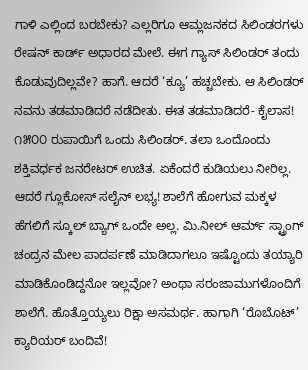ಗಾಳಿ ಎಲ್ಲಿಂದ ಬರಬೇಕು? ಎಲ್ಲರಿಗೂ ಆಮ್ಲಜನಕದ ಸಿಲಿಂಡರಗಳು ರೇಷನ್ ಕಾರ್ಡ್ ಅಧಾರದ ಮೇಲೆ. ಈಗ ಗ್ಯಾಸ್ ಸಿಲಿಂಡರ್ ತಂದು ಕೊಡುವುದಿಲ್ಲವೇ? ಹಾಗೆ. ಆದರೆ ‘ಕ್ಯೂ’ ಹಚ್ಚಬೇಕು. ಆ ಸಿಲಿಂಡರ್ ನವನು ತಡಮಾಡಿದರೆ ನಡೆದೀತು. ಈತ ತಡಮಾಡಿದರೆ- ಕೈಲಾಸ! ೧೫೦೦ ರುಪಾಯಿಗೆ ಒಂದು ಸಿಲಿಂಡರ್. ತಲಾ ಒಂದೊಂದು ಶಕ್ತಿವರ್ಧಕ ಜನರೇಟರ್ ಉಚಿತ. ಏಕೆಂದರೆ ಕುಡಿಯಲು ನೀರಿಲ್ಲ. ಆದರೆ ಗ್ಲೂಕೋಸ್ ಸಲೈನ್ ಲಭ್ಯ! ಶಾಲೆಗೆ ಹೋಗುವ ಮಕ್ಕಳ ಹೆಗಲಿಗೆ ಸ್ಕೂಲ್ ಬ್ಯಾಗ್ ಒಂದೇ ಅಲ್ಲ. ಮಿ.ನೀಲ್ ಆರ್ಮ್ ಸ್ಟ್ರಾಂಗ್ ಚಂದ್ರನ ಮೇಲ ಪಾದರ್ಪಣೆ ಮಾಡಿದಾಗಲೂ ಇಷ್ಟೊಂದು ತಯ್ಯಾರಿ ಮಾಡಿಕೊಂಡಿದ್ದನೋ ಇಲ್ಲವೋ? ಅಂಥಾ ಸರಂಜಾಮುಗಳೊಂದಿಗೆ ಶಾಲೆಗೆ. ಹೊತ್ತೊಯ್ಯಲು ರಿಕ್ಷಾ ಅಸಮರ್ಥ. ಹಾಗಾಗಿ ‘ರೊಬೊಟ್’ ಕ್ಯಾರಿಯರ್ ಬಂದಿವೆ!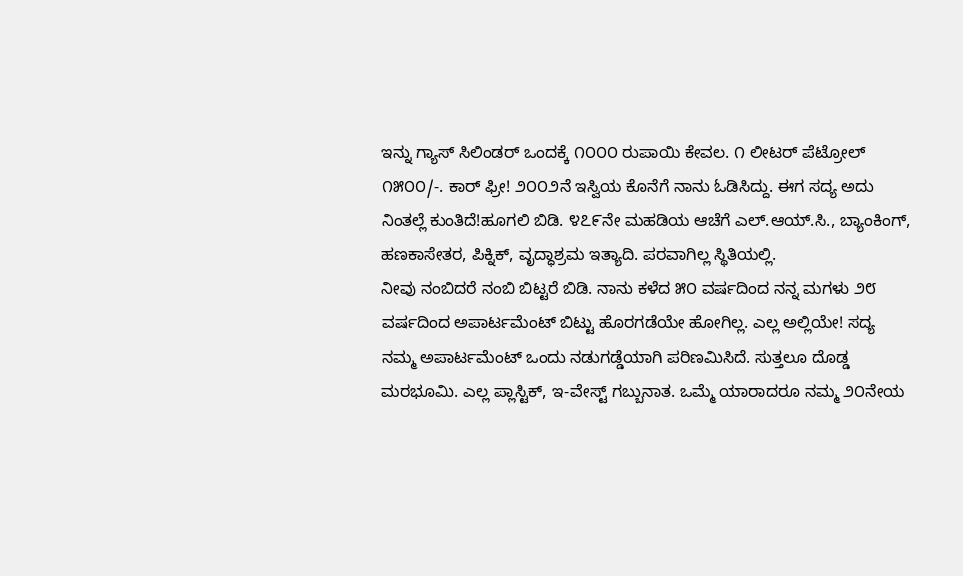ಇನ್ನು ಗ್ಯಾಸ್ ಸಿಲಿಂಡರ್ ಒಂದಕ್ಕೆ ೧೦೦೦ ರುಪಾಯಿ ಕೇವಲ. ೧ ಲೀಟರ್ ಪೆಟ್ರೋಲ್ ೧೫೦೦/-. ಕಾರ್ ಫ್ರೀ! ೨೦೦೨ನೆ ಇಸ್ವಿಯ ಕೊನೆಗೆ ನಾನು ಓಡಿಸಿದ್ದು. ಈಗ ಸದ್ಯ ಅದು ನಿಂತಲ್ಲೆ ಕುಂತಿದೆ!ಹೂಗಲಿ ಬಿಡಿ. ೪೭೯ನೇ ಮಹಡಿಯ ಆಚೆಗೆ ಎಲ್.ಆಯ್.ಸಿ., ಬ್ಯಾಂಕಿಂಗ್, ಹಣಕಾಸೇತರ, ಪಿಕ್ನಿಕ್, ವೃದ್ಧಾಶ್ರಮ ಇತ್ಯಾದಿ. ಪರವಾಗಿಲ್ಲ ಸ್ಥಿತಿಯಲ್ಲಿ.
ನೀವು ನಂಬಿದರೆ ನಂಬಿ ಬಿಟ್ಟರೆ ಬಿಡಿ. ನಾನು ಕಳೆದ ೫೦ ವರ್ಷದಿಂದ ನನ್ನ ಮಗಳು ೨೮ ವರ್ಷದಿಂದ ಅಪಾರ್ಟಮೆಂಟ್ ಬಿಟ್ಟು ಹೊರಗಡೆಯೇ ಹೋಗಿಲ್ಲ. ಎಲ್ಲ ಅಲ್ಲಿಯೇ! ಸದ್ಯ ನಮ್ಮ ಅಪಾರ್ಟಮೆಂಟ್ ಒಂದು ನಡುಗಡ್ಡೆಯಾಗಿ ಪರಿಣಮಿಸಿದೆ. ಸುತ್ತಲೂ ದೊಡ್ಡ ಮರಭೂಮಿ. ಎಲ್ಲ ಪ್ಲಾಸ್ಟಿಕ್, ಇ-ವೇಸ್ಟ್ ಗಬ್ಬುನಾತ. ಒಮ್ಮೆ ಯಾರಾದರೂ ನಮ್ಮ ೨೦ನೇಯ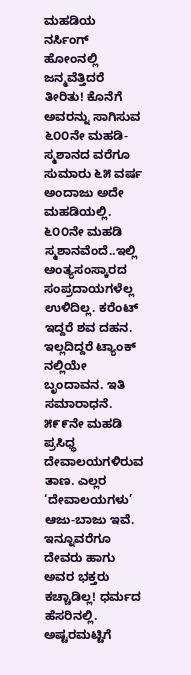ಮಹಡಿಯ ನರ್ಸಿಂಗ್ ಹೋಂನಲ್ಲಿ ಜನ್ಮವೆತ್ತಿದರೆ ತೀರಿತು! ಕೊನೆಗೆ ಅವರನ್ನು ಸಾಗಿಸುವ ೬೦೦ನೇ ಮಹಡಿ- ಸ್ಮಶಾನದ ವರೆಗೂ ಸುಮಾರು ೬೫ ವರ್ಷ ಅಂದಾಜು ಅದೇ ಮಹಡಿಯಲ್ಲಿ. ೬೦೦ನೇ ಮಹಡಿ ಸ್ಮಶಾನವೆಂದೆ..ಇಲ್ಲಿ ಅಂತ್ಯಸಂಸ್ಕಾರದ ಸಂಪ್ರದಾಯಗಳೆಲ್ಲ ಉಳಿದಿಲ್ಲ. ಕರೆಂಟ್ ಇದ್ದರೆ ಶವ ದಹನ. ಇಲ್ಲದಿದ್ದರೆ ಟ್ಯಾಂಕ್ ನಲ್ಲಿಯೇ ಬೃಂದಾವನ. ಇತಿ ಸಮಾರಾಧನೆ.
೫೯೯ನೇ ಮಹಡಿ ಪ್ರಸಿಧ್ಧ ದೇವಾಲಯಗಳಿರುವ ತಾಣ. ಎಲ್ಲರ ‘ದೇವಾಲಯಗಳು’ ಆಜು-ಬಾಜು ಇವೆ. ಇನ್ನೂವರೆಗೂ ದೇವರು ಹಾಗು ಅವರ ಭಕ್ತರು ಕಚ್ಚಾಡಿಲ್ಲ! ಧರ್ಮದ ಹೆಸರಿನಲ್ಲಿ. ಅಷ್ಟರಮಟ್ಟಿಗೆ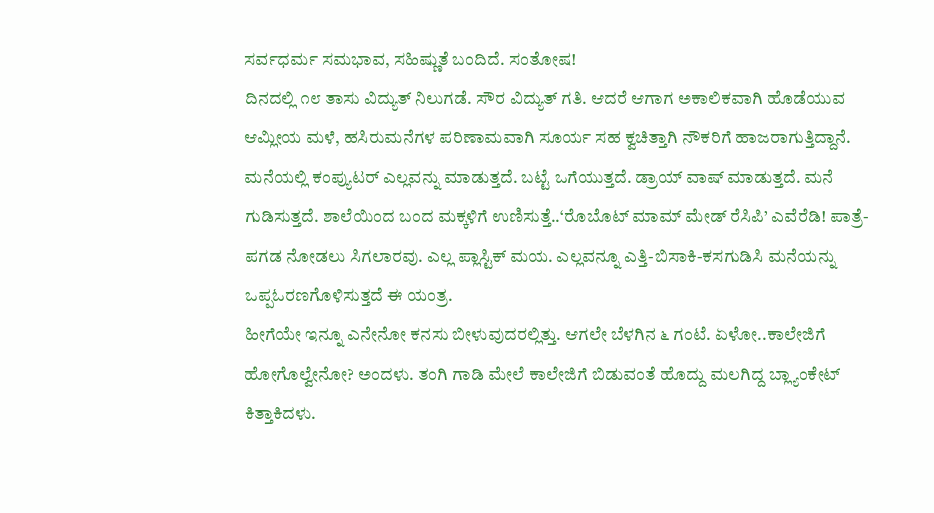ಸರ್ವಧರ್ಮ ಸಮಭಾವ, ಸಹಿಷ್ಣುತೆ ಬಂದಿದೆ. ಸಂತೋಷ!
ದಿನದಲ್ಲಿ ೧೮ ತಾಸು ವಿದ್ಯುತ್ ನಿಲುಗಡೆ. ಸೌರ ವಿದ್ಯುತ್ ಗತಿ. ಆದರೆ ಆಗಾಗ ಅಕಾಲಿಕವಾಗಿ ಹೊಡೆಯುವ ಆಮ್ಲೀಯ ಮಳೆ, ಹಸಿರುಮನೆಗಳ ಪರಿಣಾಮವಾಗಿ ಸೂರ್ಯ ಸಹ ಕ್ವಚಿತ್ತಾಗಿ ನೌಕರಿಗೆ ಹಾಜರಾಗುತ್ತಿದ್ದಾನೆ. ಮನೆಯಲ್ಲಿ ಕಂಪ್ಯುಟರ್ ಎಲ್ಲವನ್ನು ಮಾಡುತ್ತದೆ. ಬಟ್ಟೆ ಒಗೆಯುತ್ತದೆ. ಡ್ರಾಯ್ ವಾಷ್ ಮಾಡುತ್ತದೆ. ಮನೆ ಗುಡಿಸುತ್ತದೆ. ಶಾಲೆಯಿಂದ ಬಂದ ಮಕ್ಕಳಿಗೆ ಉಣಿಸುತ್ತೆ..‘ರೊಬೊಟ್ ಮಾಮ್ ಮೇಡ್ ರೆಸಿಪಿ’ ಎವೆರೆಡಿ! ಪಾತ್ರೆ-ಪಗಡ ನೋಡಲು ಸಿಗಲಾರವು. ಎಲ್ಲ ಪ್ಲಾಸ್ಟಿಕ್ ಮಯ. ಎಲ್ಲವನ್ನೂ ಎತ್ತಿ-ಬಿಸಾಕಿ-ಕಸಗುಡಿಸಿ ಮನೆಯನ್ನು ಒಪ್ಪಓರಣಗೊಳಿಸುತ್ತದೆ ಈ ಯಂತ್ರ.
ಹೀಗೆಯೇ ಇನ್ನೂ ಎನೇನೋ ಕನಸು ಬೀಳುವುದರಲ್ಲಿತ್ತು. ಆಗಲೇ ಬೆಳಗಿನ ೬ ಗಂಟೆ. ಏಳೋ..ಕಾಲೇಜಿಗೆ ಹೋಗೊಲ್ವೇನೋ? ಅಂದಳು. ತಂಗಿ ಗಾಡಿ ಮೇಲೆ ಕಾಲೇಜಿಗೆ ಬಿಡುವಂತೆ ಹೊದ್ದು ಮಲಗಿದ್ದ ಬ್ಲ್ಯಾಂಕೇಟ್ ಕಿತ್ತಾಕಿದಳು.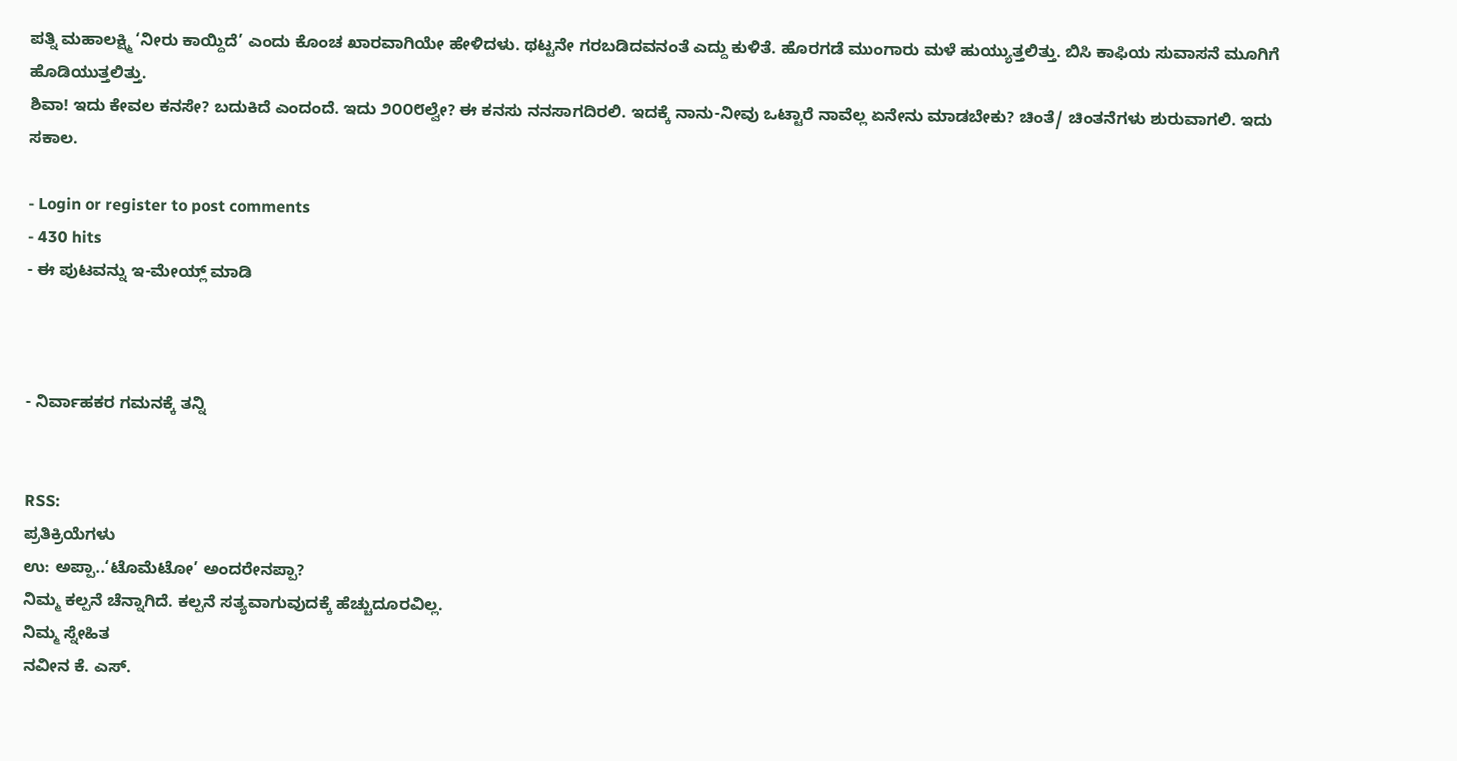ಪತ್ನಿ ಮಹಾಲಕ್ಷ್ಮಿ ‘ನೀರು ಕಾಯ್ದಿದೆ’ ಎಂದು ಕೊಂಚ ಖಾರವಾಗಿಯೇ ಹೇಳಿದಳು. ಥಟ್ಟನೇ ಗರಬಡಿದವನಂತೆ ಎದ್ದು ಕುಳಿತೆ. ಹೊರಗಡೆ ಮುಂಗಾರು ಮಳೆ ಹುಯ್ಯುತ್ತಲಿತ್ತು. ಬಿಸಿ ಕಾಫಿಯ ಸುವಾಸನೆ ಮೂಗಿಗೆ ಹೊಡಿಯುತ್ತಲಿತ್ತು.
ಶಿವಾ! ಇದು ಕೇವಲ ಕನಸೇ? ಬದುಕಿದೆ ಎಂದಂದೆ. ಇದು ೨೦೦೮ಲ್ವೇ? ಈ ಕನಸು ನನಸಾಗದಿರಲಿ. ಇದಕ್ಕೆ ನಾನು-ನೀವು ಒಟ್ಟಾರೆ ನಾವೆಲ್ಲ ಏನೇನು ಮಾಡಬೇಕು? ಚಿಂತೆ/ ಚಿಂತನೆಗಳು ಶುರುವಾಗಲಿ. ಇದು ಸಕಾಲ.

- Login or register to post comments
- 430 hits
- ಈ ಪುಟವನ್ನು ಇ-ಮೇಯ್ಲ್ ಮಾಡಿ



- ನಿರ್ವಾಹಕರ ಗಮನಕ್ಕೆ ತನ್ನಿ


RSS:
ಪ್ರತಿಕ್ರಿಯೆಗಳು
ಉ: ಅಪ್ಪಾ..‘ಟೊಮೆಟೋ’ ಅಂದರೇನಪ್ಪಾ?
ನಿಮ್ಮ ಕಲ್ಪನೆ ಚೆನ್ನಾಗಿದೆ. ಕಲ್ಪನೆ ಸತ್ಯವಾಗುವುದಕ್ಕೆ ಹೆಚ್ಚುದೂರವಿಲ್ಲ.
ನಿಮ್ಮ ಸ್ನೇಹಿತ
ನವೀನ ಕೆ. ಎಸ್.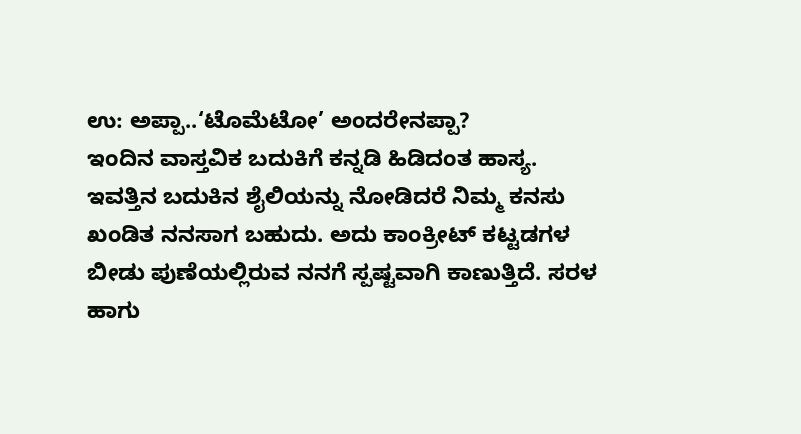ಉ: ಅಪ್ಪಾ..‘ಟೊಮೆಟೋ’ ಅಂದರೇನಪ್ಪಾ?
ಇಂದಿನ ವಾಸ್ತವಿಕ ಬದುಕಿಗೆ ಕನ್ನಡಿ ಹಿಡಿದಂತ ಹಾಸ್ಯ. ಇವತ್ತಿನ ಬದುಕಿನ ಶೈಲಿಯನ್ನು ನೋಡಿದರೆ ನಿಮ್ಮ ಕನಸು ಖಂಡಿತ ನನಸಾಗ ಬಹುದು. ಅದು ಕಾಂಕ್ರೀಟ್ ಕಟ್ಟಡಗಳ ಬೀಡು ಪುಣೆಯಲ್ಲಿರುವ ನನಗೆ ಸ್ಪಷ್ಟವಾಗಿ ಕಾಣುತ್ತಿದೆ. ಸರಳ ಹಾಗು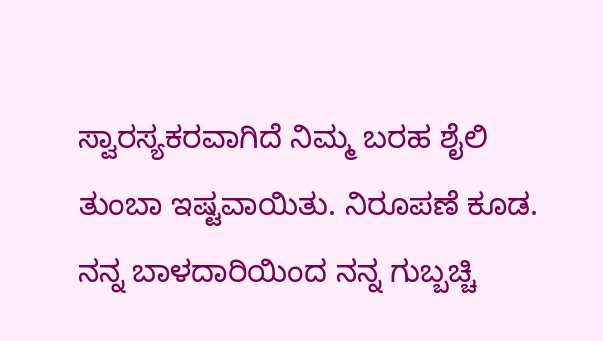ಸ್ವಾರಸ್ಯಕರವಾಗಿದೆ ನಿಮ್ಮ ಬರಹ ಶೈಲಿ ತುಂಬಾ ಇಷ್ಟವಾಯಿತು. ನಿರೂಪಣೆ ಕೂಡ.
ನನ್ನ ಬಾಳದಾರಿಯಿಂದ ನನ್ನ ಗುಬ್ಬಚ್ಚಿ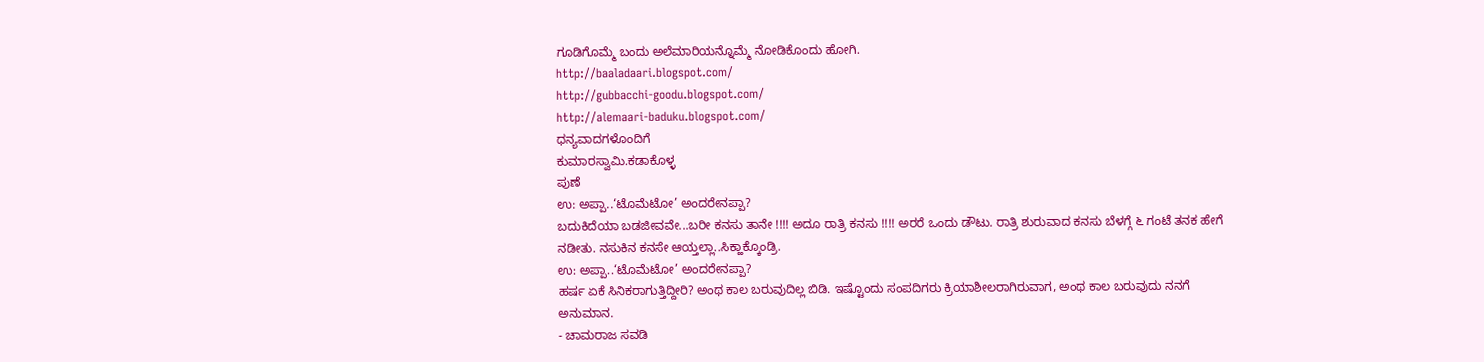ಗೂಡಿಗೊಮ್ಮೆ ಬಂದು ಅಲೆಮಾರಿಯನ್ನೊಮ್ಮೆ ನೋಡಿಕೊಂದು ಹೋಗಿ.
http://baaladaari.blogspot.com/
http://gubbacchi-goodu.blogspot.com/
http://alemaari-baduku.blogspot.com/
ಧನ್ಯವಾದಗಳೊಂದಿಗೆ
ಕುಮಾರಸ್ವಾಮಿ.ಕಡಾಕೊಳ್ಳ
ಪುಣೆ
ಉ: ಅಪ್ಪಾ..‘ಟೊಮೆಟೋ’ ಅಂದರೇನಪ್ಪಾ?
ಬದುಕಿದೆಯಾ ಬಡಜೀವವೇ...ಬರೀ ಕನಸು ತಾನೇ !!!! ಅದೂ ರಾತ್ರಿ ಕನಸು !!!! ಅರರೆ ಒಂದು ಡೌಟು. ರಾತ್ರಿ ಶುರುವಾದ ಕನಸು ಬೆಳಗ್ಗೆ ೬ ಗಂಟೆ ತನಕ ಹೇಗೆ ನಡೀತು. ನಸುಕಿನ ಕನಸೇ ಆಯ್ತಲ್ಲಾ..ಸಿಕ್ಹಾಕ್ಕೊಂಡ್ರಿ.
ಉ: ಅಪ್ಪಾ..‘ಟೊಮೆಟೋ’ ಅಂದರೇನಪ್ಪಾ?
ಹರ್ಷ ಏಕೆ ಸಿನಿಕರಾಗುತ್ತಿದ್ದೀರಿ? ಅಂಥ ಕಾಲ ಬರುವುದಿಲ್ಲ ಬಿಡಿ. ಇಷ್ಟೊಂದು ಸಂಪದಿಗರು ಕ್ರಿಯಾಶೀಲರಾಗಿರುವಾಗ, ಅಂಥ ಕಾಲ ಬರುವುದು ನನಗೆ ಅನುಮಾನ.
- ಚಾಮರಾಜ ಸವಡಿ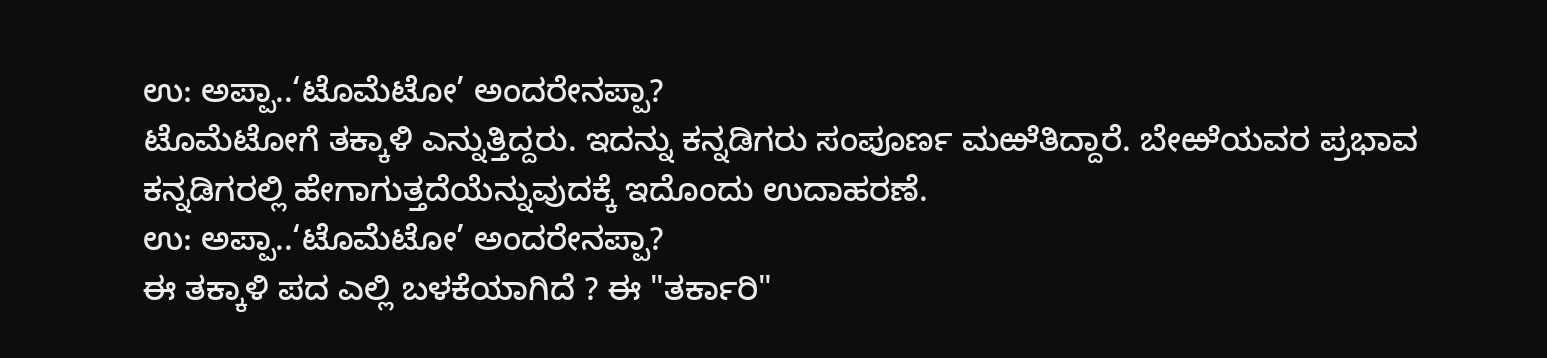ಉ: ಅಪ್ಪಾ..‘ಟೊಮೆಟೋ’ ಅಂದರೇನಪ್ಪಾ?
ಟೊಮೆಟೋಗೆ ತಕ್ಕಾಳಿ ಎನ್ನುತ್ತಿದ್ದರು. ಇದನ್ನು ಕನ್ನಡಿಗರು ಸಂಪೂರ್ಣ ಮಱೆತಿದ್ದಾರೆ. ಬೇಱೆಯವರ ಪ್ರಭಾವ ಕನ್ನಡಿಗರಲ್ಲಿ ಹೇಗಾಗುತ್ತದೆಯೆನ್ನುವುದಕ್ಕೆ ಇದೊಂದು ಉದಾಹರಣೆ.
ಉ: ಅಪ್ಪಾ..‘ಟೊಮೆಟೋ’ ಅಂದರೇನಪ್ಪಾ?
ಈ ತಕ್ಕಾಳಿ ಪದ ಎಲ್ಲಿ ಬಳಕೆಯಾಗಿದೆ ? ಈ "ತರ್ಕಾರಿ"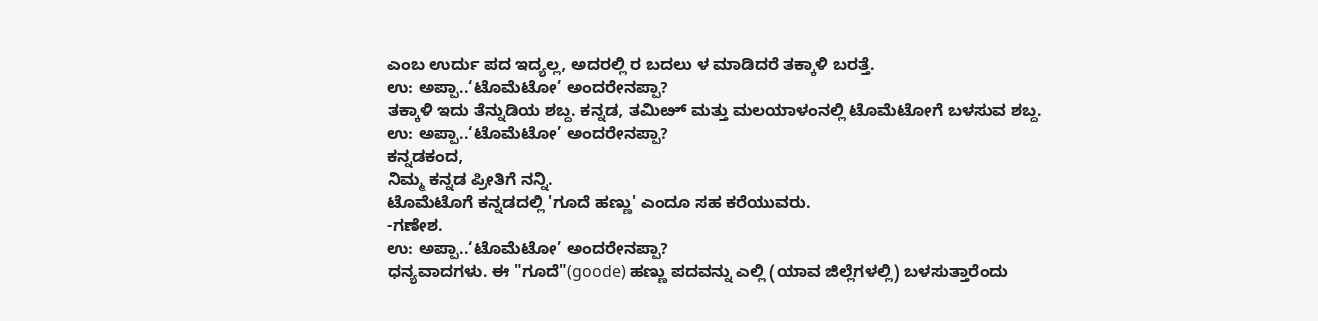ಎಂಬ ಉರ್ದು ಪದ ಇದ್ಯಲ್ಲ, ಅದರಲ್ಲಿ ರ ಬದಲು ಳ ಮಾಡಿದರೆ ತಕ್ಕಾಳಿ ಬರತ್ತೆ.
ಉ: ಅಪ್ಪಾ..‘ಟೊಮೆಟೋ’ ಅಂದರೇನಪ್ಪಾ?
ತಕ್ಕಾಳಿ ಇದು ತೆನ್ನುಡಿಯ ಶಬ್ದ. ಕನ್ನಡ, ತಮಿೞ್ ಮತ್ತು ಮಲಯಾಳಂನಲ್ಲಿ ಟೊಮೆಟೋಗೆ ಬಳಸುವ ಶಬ್ದ.
ಉ: ಅಪ್ಪಾ..‘ಟೊಮೆಟೋ’ ಅಂದರೇನಪ್ಪಾ?
ಕನ್ನಡಕಂದ,
ನಿಮ್ಮ ಕನ್ನಡ ಪ್ರೀತಿಗೆ ನನ್ನಿ.
ಟೊಮೆಟೊಗೆ ಕನ್ನಡದಲ್ಲಿ 'ಗೂದೆ ಹಣ್ಣು' ಎಂದೂ ಸಹ ಕರೆಯುವರು.
-ಗಣೇಶ.
ಉ: ಅಪ್ಪಾ..‘ಟೊಮೆಟೋ’ ಅಂದರೇನಪ್ಪಾ?
ಧನ್ಯವಾದಗಳು. ಈ "ಗೂದೆ"(goode) ಹಣ್ಣು ಪದವನ್ನು ಎಲ್ಲಿ (ಯಾವ ಜಿಲ್ಲೆಗಳಲ್ಲಿ) ಬಳಸುತ್ತಾರೆಂದು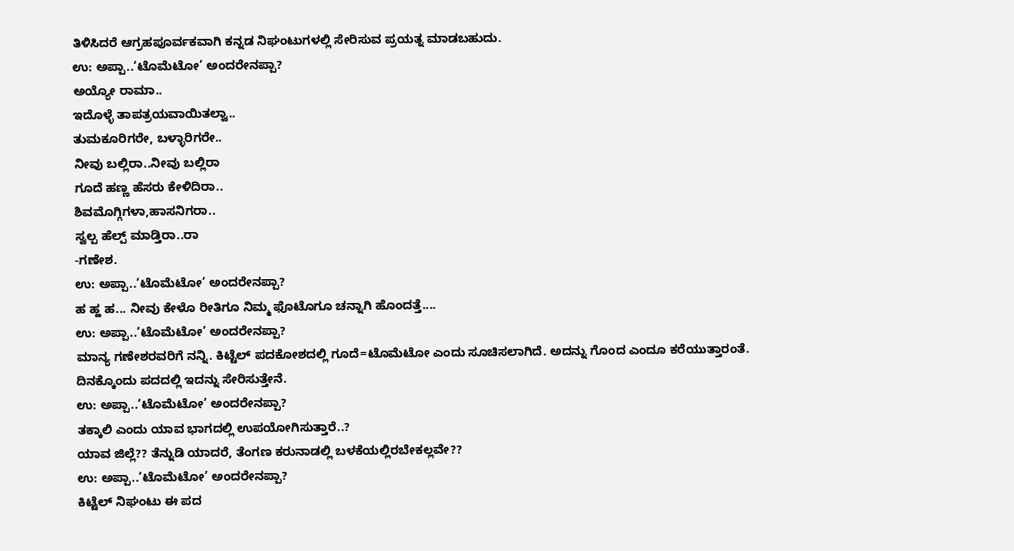ತಿಳಿಸಿದರೆ ಆಗ್ರಹಪೂರ್ವಕವಾಗಿ ಕನ್ನಡ ನಿಘಂಟುಗಳಲ್ಲಿ ಸೇರಿಸುವ ಪ್ರಯತ್ನ ಮಾಡಬಹುದು.
ಉ: ಅಪ್ಪಾ..‘ಟೊಮೆಟೋ’ ಅಂದರೇನಪ್ಪಾ?
ಅಯ್ಯೋ ರಾಮಾ..
ಇದೊಳ್ಳೆ ತಾಪತ್ರಯವಾಯಿತಲ್ವಾ..
ತುಮಕೂರಿಗರೇ, ಬಳ್ಳಾರಿಗರೇ..
ನೀವು ಬಲ್ಲಿರಾ..ನೀವು ಬಲ್ಲಿರಾ
ಗೂದೆ ಹಣ್ಣ ಹೆಸರು ಕೇಳಿದಿರಾ..
ಶಿವಮೊಗ್ಗಿಗಳಾ,ಹಾಸನಿಗರಾ..
ಸ್ವಲ್ಪ ಹೆಲ್ಪ್ ಮಾಡ್ತಿರಾ..ರಾ
-ಗಣೇಶ.
ಉ: ಅಪ್ಪಾ..‘ಟೊಮೆಟೋ’ ಅಂದರೇನಪ್ಪಾ?
ಹ ಹ್ಹ ಹ... ನೀವು ಕೇಳೊ ರೀತಿಗೂ ನಿಮ್ಮ ಫೊಟೊಗೂ ಚನ್ನಾಗಿ ಹೊಂದತ್ತೆ....
ಉ: ಅಪ್ಪಾ..‘ಟೊಮೆಟೋ’ ಅಂದರೇನಪ್ಪಾ?
ಮಾನ್ಯ ಗಣೇಶರವರಿಗೆ ನನ್ನಿ. ಕಿಟ್ಟೆಲ್ ಪದಕೋಶದಲ್ಲಿ ಗೂದೆ=ಟೊಮೆಟೋ ಎಂದು ಸೂಚಿಸಲಾಗಿದೆ. ಅದನ್ನು ಗೊಂದ ಎಂದೂ ಕರೆಯುತ್ತಾರಂತೆ. ದಿನಕ್ಕೊಂದು ಪದದಲ್ಲಿ ಇದನ್ನು ಸೇರಿಸುತ್ತೇನೆ.
ಉ: ಅಪ್ಪಾ..‘ಟೊಮೆಟೋ’ ಅಂದರೇನಪ್ಪಾ?
ತಕ್ಕಾಲಿ ಎಂದು ಯಾವ ಭಾಗದಲ್ಲಿ ಉಪಯೋಗಿಸುತ್ತಾರೆ..?
ಯಾವ ಜಿಲ್ಲೆ?? ತೆನ್ನುಡಿ ಯಾದರೆ, ತೆಂಗಣ ಕರುನಾಡಲ್ಲಿ ಬಳಕೆಯಲ್ಲಿರಬೇಕಲ್ಲವೇ??
ಉ: ಅಪ್ಪಾ..‘ಟೊಮೆಟೋ’ ಅಂದರೇನಪ್ಪಾ?
ಕಿಟ್ಟೆಲ್ ನಿಘಂಟು ಈ ಪದ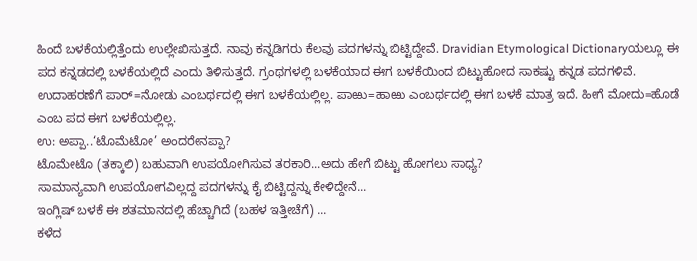ಹಿಂದೆ ಬಳಕೆಯಲ್ಲಿತ್ತೆಂದು ಉಲ್ಲೇಖಿಸುತ್ತದೆ. ನಾವು ಕನ್ನಡಿಗರು ಕೆಲವು ಪದಗಳನ್ನು ಬಿಟ್ಟಿದ್ದೇವೆ. Dravidian Etymological Dictionaryಯಲ್ಲೂ ಈ ಪದ ಕನ್ನಡದಲ್ಲಿ ಬಳಕೆಯಲ್ಲಿದೆ ಎಂದು ತಿಳಿಸುತ್ತದೆ. ಗ್ರಂಥಗಳಲ್ಲಿ ಬಳಕೆಯಾದ ಈಗ ಬಳಕೆಯಿಂದ ಬಿಟ್ಟುಹೋದ ಸಾಕಷ್ಟು ಕನ್ನಡ ಪದಗಳಿವೆ. ಉದಾಹರಣೆಗೆ ಪಾರ್=ನೋಡು ಎಂಬರ್ಥದಲ್ಲಿ ಈಗ ಬಳಕೆಯಲ್ಲಿಲ್ಲ. ಪಾಱು=ಹಾಱು ಎಂಬರ್ಥದಲ್ಲಿ ಈಗ ಬಳಕೆ ಮಾತ್ರ ಇದೆ. ಹೀಗೆ ಮೋದು=ಹೊಡೆ ಎಂಬ ಪದ ಈಗ ಬಳಕೆಯಲ್ಲಿಲ್ಲ.
ಉ: ಅಪ್ಪಾ..‘ಟೊಮೆಟೋ’ ಅಂದರೇನಪ್ಪಾ?
ಟೊಮೇಟೊ (ತಕ್ಕಾಲಿ) ಬಹುವಾಗಿ ಉಪಯೋಗಿಸುವ ತರಕಾರಿ...ಅದು ಹೇಗೆ ಬಿಟ್ಟು ಹೋಗಲು ಸಾಧ್ಯ?
ಸಾಮಾನ್ಯವಾಗಿ ಉಪಯೋಗವಿಲ್ಲದ್ದ ಪದಗಳನ್ನು ಕೈ ಬಿಟ್ಟಿದ್ದನ್ನು ಕೇಳಿದ್ದೇನೆ...
ಇಂಗ್ಲಿಷ್ ಬಳಕೆ ಈ ಶತಮಾನದಲ್ಲಿ ಹೆಚ್ಚಾಗಿದೆ (ಬಹಳ ಇತ್ತೀಚೆಗೆ) ...
ಕಳೆದ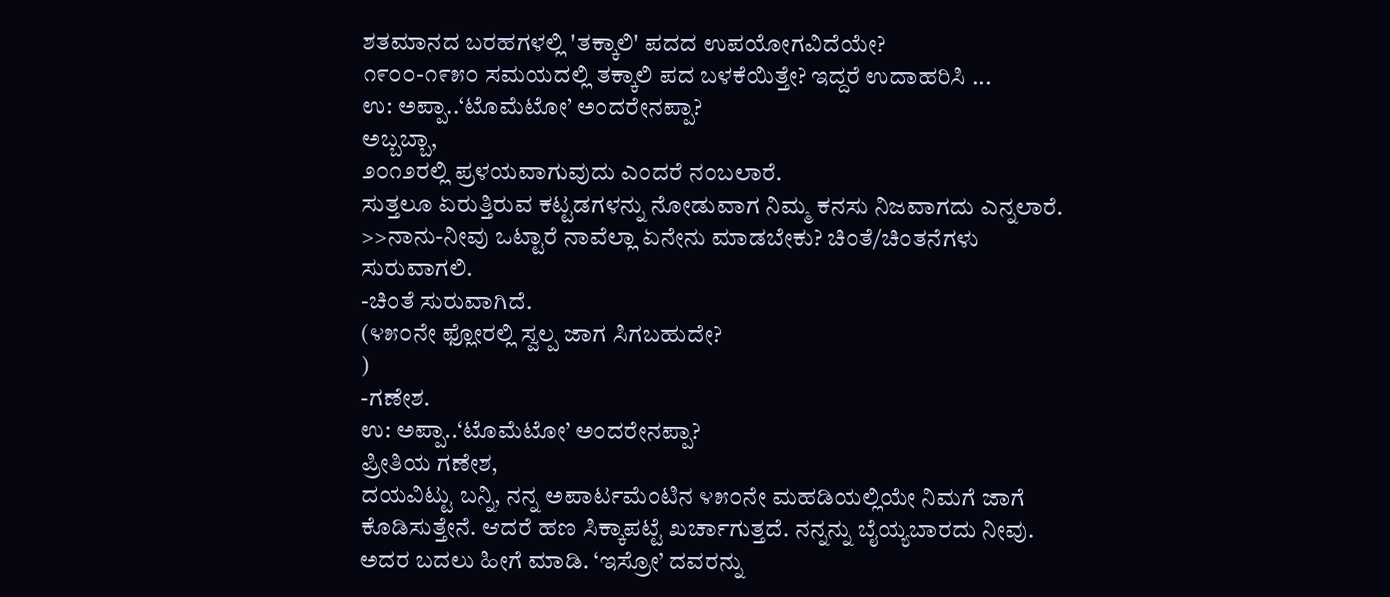ಶತಮಾನದ ಬರಹಗಳಲ್ಲಿ 'ತಕ್ಕಾಲಿ' ಪದದ ಉಪಯೋಗವಿದೆಯೇ?
೧೯೦೦-೧೯೫೦ ಸಮಯದಲ್ಲಿ ತಕ್ಕಾಲಿ ಪದ ಬಳಕೆಯಿತ್ತೇ? ಇದ್ದರೆ ಉದಾಹರಿಸಿ ...
ಉ: ಅಪ್ಪಾ..‘ಟೊಮೆಟೋ’ ಅಂದರೇನಪ್ಪಾ?
ಅಬ್ಬಬ್ಬಾ,
೨೦೧೨ರಲ್ಲಿ ಪ್ರಳಯವಾಗುವುದು ಎಂದರೆ ನಂಬಲಾರೆ.
ಸುತ್ತಲೂ ಏರುತ್ತಿರುವ ಕಟ್ಟಡಗಳನ್ನು ನೋಡುವಾಗ ನಿಮ್ಮ ಕನಸು ನಿಜವಾಗದು ಎನ್ನಲಾರೆ.
>>ನಾನು-ನೀವು ಒಟ್ಟಾರೆ ನಾವೆಲ್ಲಾ ಏನೇನು ಮಾಡಬೇಕು? ಚಿಂತೆ/ಚಿಂತನೆಗಳು ಸುರುವಾಗಲಿ.
-ಚಿಂತೆ ಸುರುವಾಗಿದೆ.
(೪೫೦ನೇ ಫ್ಲೋರಲ್ಲಿ ಸ್ವಲ್ಪ ಜಾಗ ಸಿಗಬಹುದೇ?
)
-ಗಣೇಶ.
ಉ: ಅಪ್ಪಾ..‘ಟೊಮೆಟೋ’ ಅಂದರೇನಪ್ಪಾ?
ಪ್ರೀತಿಯ ಗಣೇಶ,
ದಯವಿಟ್ಟು ಬನ್ನಿ, ನನ್ನ ಅಪಾರ್ಟಮೆಂಟಿನ ೪೫೦ನೇ ಮಹಡಿಯಲ್ಲಿಯೇ ನಿಮಗೆ ಜಾಗೆ ಕೊಡಿಸುತ್ತೇನೆ. ಆದರೆ ಹಣ ಸಿಕ್ಕಾಪಟ್ಟೆ ಖರ್ಚಾಗುತ್ತದೆ. ನನ್ನನ್ನು ಬೈಯ್ಯಬಾರದು ನೀವು. ಅದರ ಬದಲು ಹೀಗೆ ಮಾಡಿ. ‘ಇಸ್ರೋ’ ದವರನ್ನು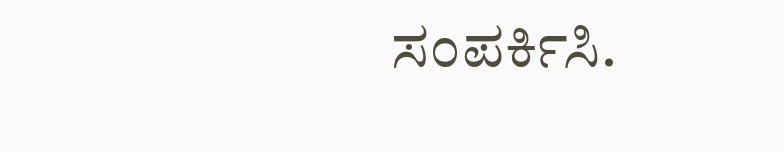ಸಂಪರ್ಕಿಸಿ.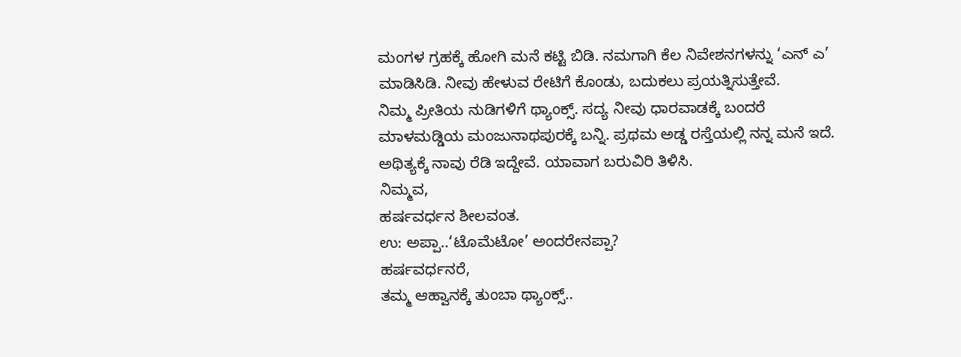ಮಂಗಳ ಗ್ರಹಕ್ಕೆ ಹೋಗಿ ಮನೆ ಕಟ್ಟಿ ಬಿಡಿ. ನಮಗಾಗಿ ಕೆಲ ನಿವೇಶನಗಳನ್ನು ‘ಎನ್ ಎ’ ಮಾಡಿಸಿಡಿ. ನೀವು ಹೇಳುವ ರೇಟಿಗೆ ಕೊಂಡು, ಬದುಕಲು ಪ್ರಯತ್ನಿಸುತ್ತೇವೆ.
ನಿಮ್ಮ ಪ್ರೀತಿಯ ನುಡಿಗಳಿಗೆ ಥ್ಯಾಂಕ್ಸ್. ಸದ್ಯ ನೀವು ಧಾರವಾಡಕ್ಕೆ ಬಂದರೆ ಮಾಳಮಡ್ಡಿಯ ಮಂಜುನಾಥಪುರಕ್ಕೆ ಬನ್ನಿ. ಪ್ರಥಮ ಅಡ್ಡ ರಸ್ತೆಯಲ್ಲಿ ನನ್ನ ಮನೆ ಇದೆ. ಅಥಿತ್ಯಕ್ಕೆ ನಾವು ರೆಡಿ ಇದ್ದೇವೆ. ಯಾವಾಗ ಬರುವಿರಿ ತಿಳಿಸಿ.
ನಿಮ್ಮವ,
ಹರ್ಷವರ್ಧನ ಶೀಲವಂತ.
ಉ: ಅಪ್ಪಾ..‘ಟೊಮೆಟೋ’ ಅಂದರೇನಪ್ಪಾ?
ಹರ್ಷವರ್ಧನರೆ,
ತಮ್ಮ ಆಹ್ವಾನಕ್ಕೆ ತುಂಬಾ ಥ್ಯಾಂಕ್ಸ್..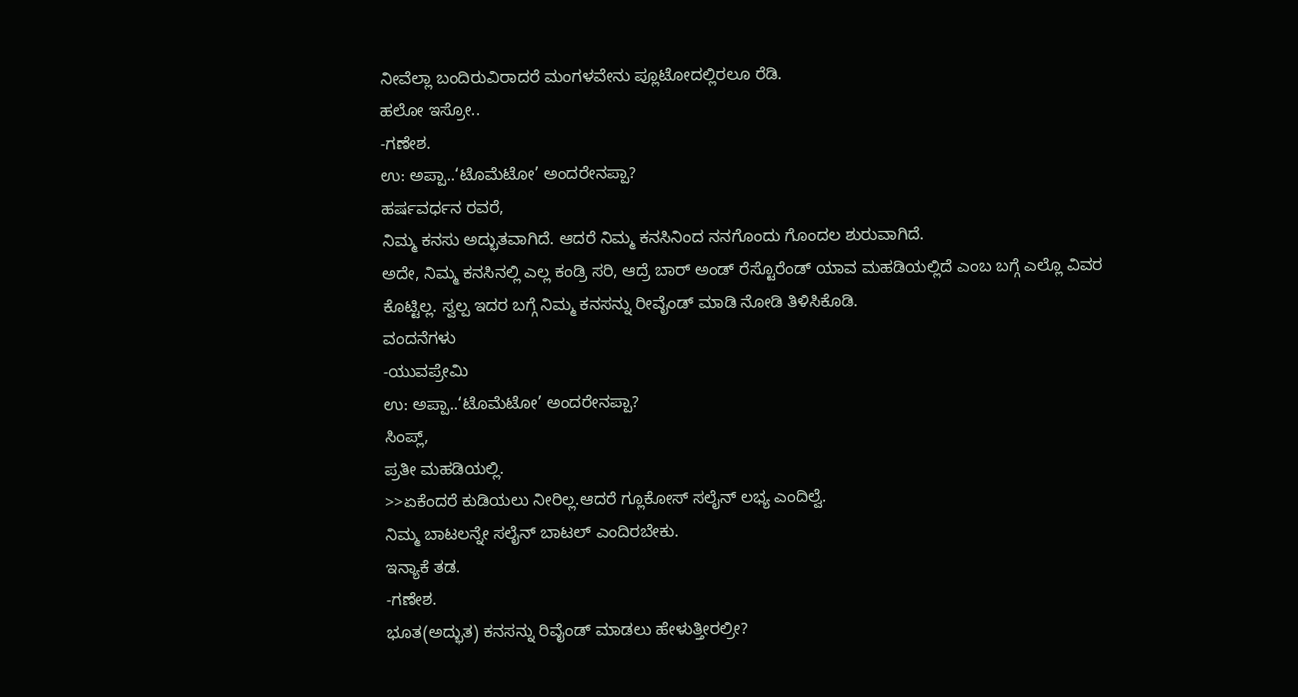ನೀವೆಲ್ಲಾ ಬಂದಿರುವಿರಾದರೆ ಮಂಗಳವೇನು ಪ್ಲೂಟೋದಲ್ಲಿರಲೂ ರೆಡಿ.
ಹಲೋ ಇಸ್ರೋ..
-ಗಣೇಶ.
ಉ: ಅಪ್ಪಾ..‘ಟೊಮೆಟೋ’ ಅಂದರೇನಪ್ಪಾ?
ಹರ್ಷವರ್ಧನ ರವರೆ,
ನಿಮ್ಮ ಕನಸು ಅದ್ಭುತವಾಗಿದೆ. ಆದರೆ ನಿಮ್ಮ ಕನಸಿನಿಂದ ನನಗೊಂದು ಗೊಂದಲ ಶುರುವಾಗಿದೆ.
ಅದೇ, ನಿಮ್ಮ ಕನಸಿನಲ್ಲಿ ಎಲ್ಲ ಕಂಡ್ರಿ ಸರಿ, ಆದ್ರೆ ಬಾರ್ ಅಂಡ್ ರೆಸ್ಟೊರೆಂಡ್ ಯಾವ ಮಹಡಿಯಲ್ಲಿದೆ ಎಂಬ ಬಗ್ಗೆ ಎಲ್ಲೊ ವಿವರ ಕೊಟ್ಟಿಲ್ಲ. ಸ್ವಲ್ಪ ಇದರ ಬಗ್ಗೆ ನಿಮ್ಮ ಕನಸನ್ನು ರೀವೈಂಡ್ ಮಾಡಿ ನೋಡಿ ತಿಳಿಸಿಕೊಡಿ.
ವಂದನೆಗಳು
-ಯುವಪ್ರೇಮಿ
ಉ: ಅಪ್ಪಾ..‘ಟೊಮೆಟೋ’ ಅಂದರೇನಪ್ಪಾ?
ಸಿಂಪ್ಲ್,
ಪ್ರತೀ ಮಹಡಿಯಲ್ಲಿ.
>>ಏಕೆಂದರೆ ಕುಡಿಯಲು ನೀರಿಲ್ಲ.ಆದರೆ ಗ್ಲೂಕೋಸ್ ಸಲೈನ್ ಲಭ್ಯ ಎಂದಿಲ್ವೆ.
ನಿಮ್ಮ ಬಾಟಲನ್ನೇ ಸಲೈನ್ ಬಾಟಲ್ ಎಂದಿರಬೇಕು.
ಇನ್ಯಾಕೆ ತಡ.
-ಗಣೇಶ.
ಭೂತ(ಅದ್ಭುತ) ಕನಸನ್ನು ರಿವೈಂಡ್ ಮಾಡಲು ಹೇಳುತ್ತೀರಲ್ರೀ?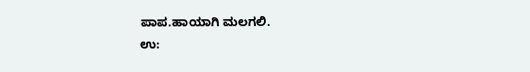ಪಾಪ.ಹಾಯಾಗಿ ಮಲಗಲಿ.
ಉ: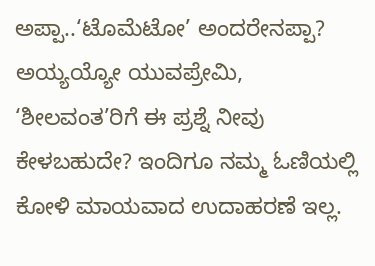ಅಪ್ಪಾ..‘ಟೊಮೆಟೋ’ ಅಂದರೇನಪ್ಪಾ?
ಅಯ್ಯಯ್ಯೋ ಯುವಪ್ರೇಮಿ,
‘ಶೀಲವಂತ’ರಿಗೆ ಈ ಪ್ರಶ್ನೆ ನೀವು ಕೇಳಬಹುದೇ? ಇಂದಿಗೂ ನಮ್ಮ ಓಣಿಯಲ್ಲಿ ಕೋಳಿ ಮಾಯವಾದ ಉದಾಹರಣೆ ಇಲ್ಲ.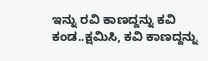ಇನ್ನು ರವಿ ಕಾಣದ್ದನ್ನು ಕವಿ ಕಂಡ..ಕ್ಷಮಿಸಿ, ಕವಿ ಕಾಣದ್ದನ್ನು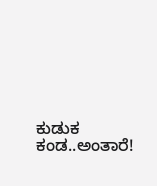ಕುಡುಕ ಕಂಡ..ಅಂತಾರೆ!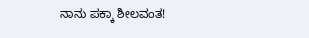ನಾನು ಪಕ್ಕಾ ಶೀಲವಂತ!